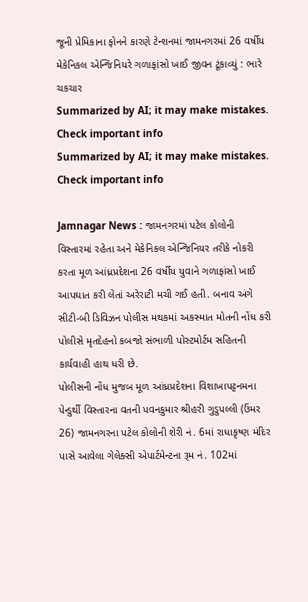જૂની પ્રેમિકાના ફોનને કારણે ટેન્શનમાં જામનગરમાં 26 વર્ષીય મેકેનિકલ એન્જિનિયરે ગળાફાંસો ખાઈ જીવન ટૂંકાવ્યું : ભારે ચકચાર
Summarized by AI; it may make mistakes. Check important info
Summarized by AI; it may make mistakes. Check important info

Jamnagar News : જામનગરમાં પટેલ કોલોની વિસ્તારમાં રહેતા અને મેકેનિકલ એન્જિનિયર તરીકે નોકરી કરતા મૂળ આંધ્રપ્રદેશના 26 વર્ષીય યુવાને ગળાફાંસો ખાઈ આપઘાત કરી લેતાં અરેરાટી મચી ગઈ હતી. બનાવ અંગે સીટી-બી ડિવિઝન પોલીસ મથકમાં અકસ્માત મોતની નોંધ કરી પોલીસે મૃતદેહનો કબજો સંભાળી પોસ્ટમોર્ટમ સહિતની કાર્યવાહી હાથ ધરી છે.
પોલીસની નોંધ મુજબ મૂળ આંધ્રપ્રદેશના વિશાખાપટ્ટનમના પેન્ડુર્થી વિસ્તારના વતની પવનકુમાર શ્રીહરી ગુડુપલ્લી (ઉંમર 26) જામનગરના પટેલ કોલોની શેરી નં. 6માં રાધાકૃષ્ણ મંદિર પાસે આવેલા ગેલેક્સી એપાર્ટમેન્ટના રૂમ નં. 102માં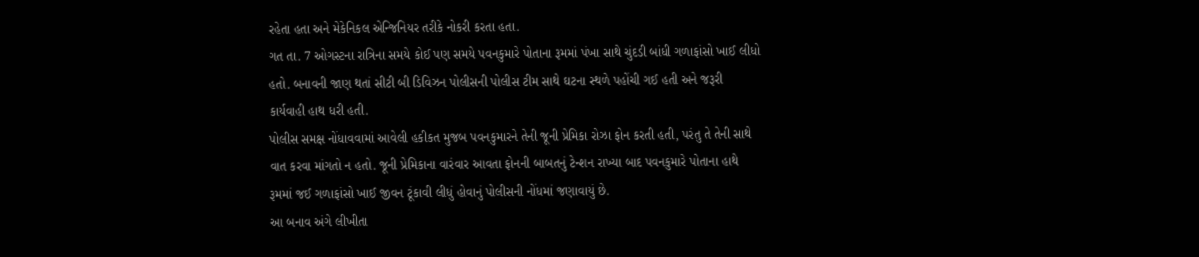રહેતા હતા અને મેકેનિકલ એન્જિનિયર તરીકે નોકરી કરતા હતા.
ગત તા. 7 ઓગસ્ટના રાત્રિના સમયે કોઈ પણ સમયે પવનકુમારે પોતાના રૂમમાં પંખા સાથે ચુંદડી બાંધી ગળાફાંસો ખાઈ લીધો હતો. બનાવની જાણ થતાં સીટી બી ડિવિઝન પોલીસની પોલીસ ટીમ સાથે ઘટના સ્થળે પહોંચી ગઈ હતી અને જરૂરી કાર્યવાહી હાથ ધરી હતી.
પોલીસ સમક્ષ નોંધાવવામાં આવેલી હકીકત મુજબ પવનકુમારને તેની જૂની પ્રેમિકા રોઝા ફોન કરતી હતી, પરંતુ તે તેની સાથે વાત કરવા માંગતો ન હતો. જૂની પ્રેમિકાના વારંવાર આવતા ફોનની બાબતનું ટેન્શન રાખ્યા બાદ પવનકુમારે પોતાના હાથે રૂમમાં જઈ ગળાફાંસો ખાઈ જીવન ટૂંકાવી લીધું હોવાનું પોલીસની નોંધમાં જણાવાયું છે.
આ બનાવ અંગે લીખીતા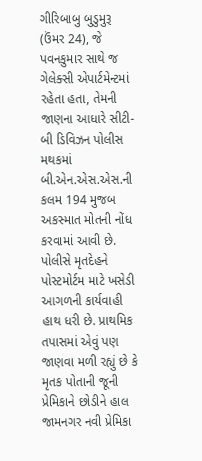ગીરિબાબુ બુડુમુરૂ (ઉંમર 24), જે પવનકુમાર સાથે જ ગેલેક્સી એપાર્ટમેન્ટમાં રહેતા હતા, તેમની જાણના આધારે સીટી-બી ડિવિઝન પોલીસ મથકમાં બી.એન.એસ.એસ.ની કલમ 194 મુજબ અકસ્માત મોતની નોંધ કરવામાં આવી છે. પોલીસે મૃતદેહને પોસ્ટમોર્ટમ માટે ખસેડી આગળની કાર્યવાહી હાથ ધરી છે. પ્રાથમિક તપાસમાં એવું પણ જાણવા મળી રહ્યું છે કે મૃતક પોતાની જૂની પ્રેમિકાને છોડીને હાલ જામનગર નવી પ્રેમિકા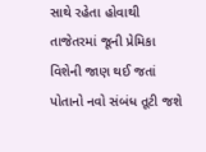સાથે રહેતા હોવાથી તાજેતરમાં જૂની પ્રેમિકા વિશેની જાણ થઈ જતાં પોતાનો નવો સંબંધ તૂટી જશે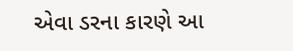એવા ડરના કારણે આ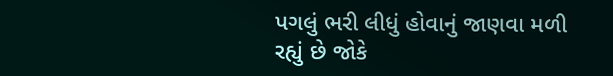પગલું ભરી લીધું હોવાનું જાણવા મળી રહ્યું છે જોકે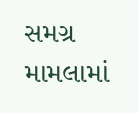સમગ્ર મામલામાં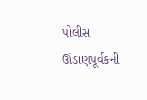પોલીસ ઊંડાણપૂર્વકની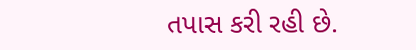તપાસ કરી રહી છે.